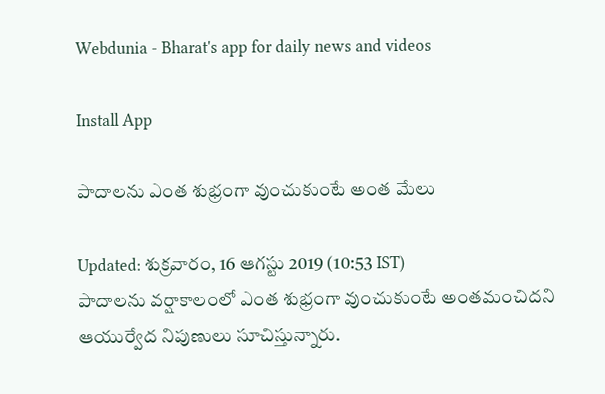Webdunia - Bharat's app for daily news and videos

Install App

పాదాలను ఎంత శుభ్రంగా వుంచుకుంటే అంత మేలు

Updated: శుక్రవారం, 16 ఆగస్టు 2019 (10:53 IST)
పాదాలను వర్షాకాలంలో ఎంత శుభ్రంగా వుంచుకుంటే అంతమంచిదని ఆయుర్వేద నిపుణులు సూచిస్తున్నారు.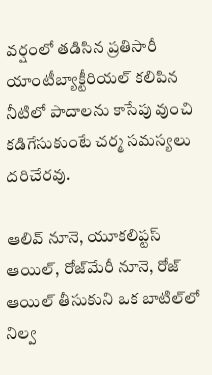వర్షంలో తడిసిన ప్రతిసారీ యాంటీబ్యాక్టీరియల్ కలిపిన నీటిలో పాదాలను కాసేపు వుంచి కడిగేసుకుంటే చర్మ సమస్యలు దరిచేరవు.

ఆలివ్‌ నూనె, యూకలిప్టస్‌ ఆయిల్‌, రోజ్‌మేరీ నూనె, రోజ్‌ ఆయిల్‌ తీసుకుని ఒక బాటిల్‌లో నిల్వ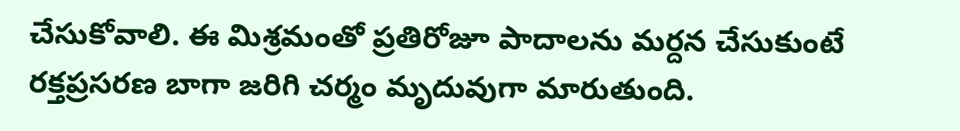చేసుకోవాలి. ఈ మిశ్రమంతో ప్రతిరోజూ పాదాలను మర్దన చేసుకుంటే రక్తప్రసరణ బాగా జరిగి చర్మం మృదువుగా మారుతుంది.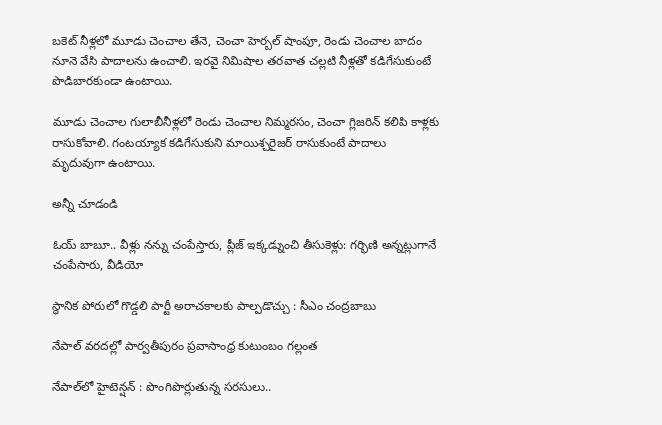బకెట్‌ నీళ్లలో మూడు చెంచాల తేనె, చెంచా హెర్బల్‌ షాంపూ, రెండు చెంచాల బాదం నూనె వేసి పాదాలను ఉంచాలి. ఇరవై నిమిషాల తరవాత చల్లటి నీళ్లతో కడిగేసుకుంటే పొడిబారకుండా ఉంటాయి.

మూడు చెంచాల గులాబీనీళ్లలో రెండు చెంచాల నిమ్మరసం, చెంచా గ్లిజరిన్‌ కలిపి కాళ్లకు రాసుకోవాలి. గంటయ్యాక కడిగేసుకుని మాయిశ్చరైజర్‌ రాసుకుంటే పాదాలు మృదువుగా ఉంటాయి.

అన్నీ చూడండి

ఓయ్ బాబూ.. వీళ్లు నన్ను చంపేస్తారు, ప్లీజ్ ఇక్కడ్నుంచి తీసుకెళ్లు: గర్భిణి అన్నట్లుగానే చంపేసారు, వీడియో

స్థానిక పోరులో గొడ్డలి పార్టీ అరాచకాలకు పాల్పడొచ్చు : సీఎం చంద్రబాబు

నేపాల్ వరదల్లో పార్వతీపురం ప్రవాసాంధ్ర కుటుంబం గల్లంత

నేపాల్‌లో హైటెన్షన్ : పొంగిపొర్లుతున్న సరసులు..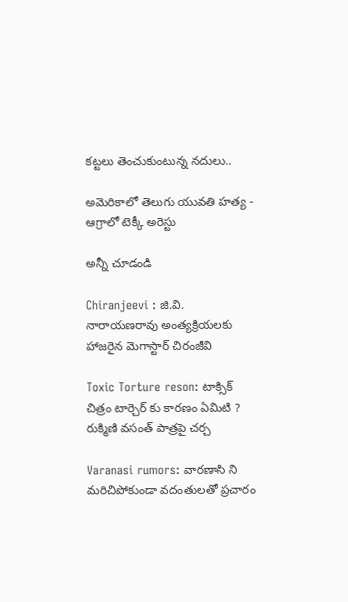కట్టలు తెంచుకుంటున్న నదులు..

అమెరికాలో తెలుగు యువతి హత్య - ఆగ్రాలో టెక్కీ అరెస్టు

అన్నీ చూడండి

Chiranjeevi : జి.వి. నారాయణరావు అంత్యక్రియలకు హాజరైన మెగాస్టార్ చిరంజీవి

Toxic Torture reson: టాక్సిక్ చిత్రం టార్చెర్ కు కారణం ఏమిటి ? రుక్మిణి వసంత్ పాత్రపై చర్చ

Varanasi rumors: వారణాసి ని మరిచిపోకుండా వదంతులతో ప్రచారం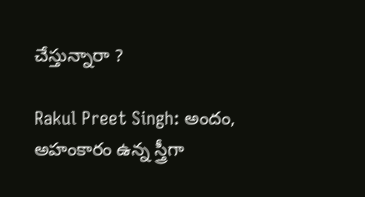చేస్తున్నారా ?

Rakul Preet Singh: అందం, అహంకారం ఉన్న స్త్రీగా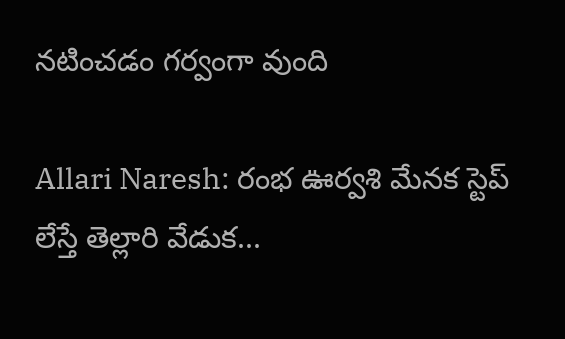నటించడం గర్వంగా వుంది

Allari Naresh: రంభ ఊర్వశి మేనక స్టెప్ లేస్తే తెల్లారి వేడుక...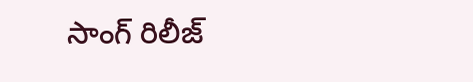సాంగ్ రిలీజ్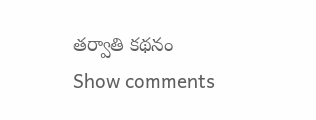తర్వాతి కథనం
Show comments